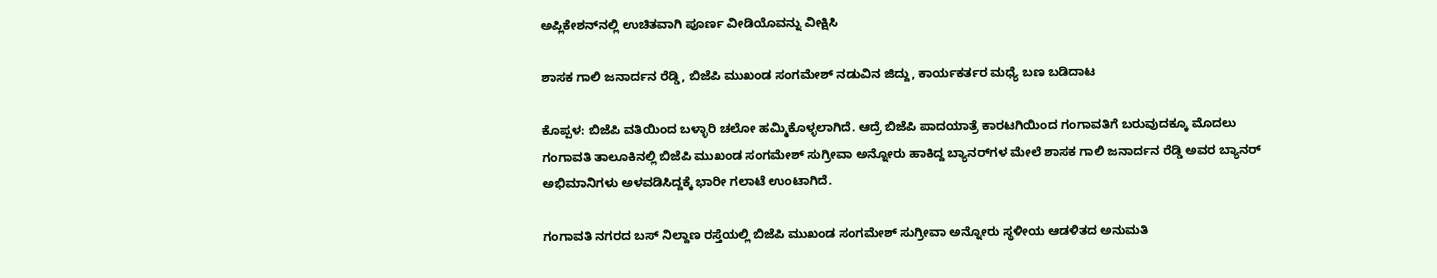ಅಪ್ಲಿಕೇಶನ್‌ನಲ್ಲಿ ಉಚಿತವಾಗಿ ಪೂರ್ಣ ವೀಡಿಯೊವನ್ನು ವೀಕ್ಷಿಸಿ

ಶಾಸಕ ಗಾಲಿ ಜನಾರ್ದನ ರೆಡ್ಡಿ, ಬಿಜೆಪಿ ಮುಖಂಡ ಸಂಗಮೇಶ್ ನಡುವಿನ ಜಿದ್ದು, ಕಾರ್ಯಕರ್ತರ ಮಧ್ಯೆ ಬಣ ಬಡಿದಾಟ

ಕೊಪ್ಪಳ: ಬಿಜೆಪಿ ವತಿಯಿಂದ ಬಳ್ಳಾರಿ ಚಲೋ ಹಮ್ಮಿಕೊಳ್ಳಲಾಗಿದೆ. ಆದ್ರೆ ಬಿಜೆಪಿ ಪಾದಯಾತ್ರೆ ಕಾರಟಗಿಯಿಂದ ಗಂಗಾವತಿಗೆ ಬರುವುದಕ್ಕೂ ಮೊದಲು ಗಂಗಾವತಿ ತಾಲೂಕಿನಲ್ಲಿ ಬಿಜೆಪಿ ಮುಖಂಡ ಸಂಗಮೇಶ್ ಸುಗ್ರೀವಾ ಅನ್ನೋರು ಹಾಕಿದ್ದ ಬ್ಯಾನರ್‌ಗಳ ಮೇಲೆ ಶಾಸಕ ಗಾಲಿ ಜನಾರ್ದನ ರೆಡ್ಡಿ ಅವರ ಬ್ಯಾನರ್ ಅಭಿಮಾನಿಗಳು ಅಳವಡಿಸಿದ್ದಕ್ಕೆ ಭಾರೀ ಗಲಾಟೆ ಉಂಟಾಗಿದೆ.

ಗಂಗಾವತಿ ನಗರದ ಬಸ್ ನಿಲ್ದಾಣ ರಸ್ತೆಯಲ್ಲಿ ಬಿಜೆಪಿ ಮುಖಂಡ ಸಂಗಮೇಶ್ ಸುಗ್ರೀವಾ ಅನ್ನೋರು ಸ್ಥಳೀಯ ಆಡಳಿತದ ಅನುಮತಿ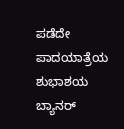ಪಡೆದೇ ಪಾದಯಾತ್ರೆಯ ಶುಭಾಶಯ ಬ್ಯಾನರ್‌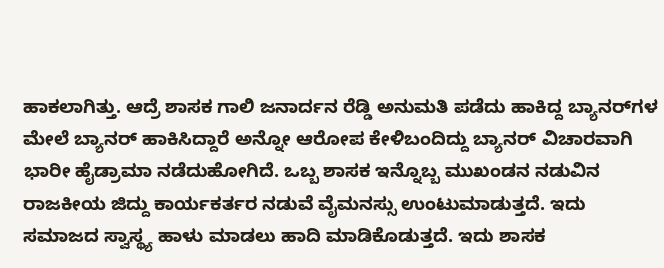ಹಾಕಲಾಗಿತ್ತು. ಆದ್ರೆ ಶಾಸಕ ಗಾಲಿ ಜನಾರ್ದನ ರೆಡ್ಡಿ ಅನುಮತಿ ಪಡೆದು ಹಾಕಿದ್ದ ಬ್ಯಾನರ್‌ಗಳ ಮೇಲೆ ಬ್ಯಾನರ್‌ ಹಾಕಿಸಿದ್ದಾರೆ ಅನ್ನೋ ಆರೋಪ ಕೇಳಿಬಂದಿದ್ದು ಬ್ಯಾನರ್ ವಿಚಾರವಾಗಿ ಭಾರೀ ಹೈಡ್ರಾಮಾ ನಡೆದುಹೋಗಿದೆ. ಒಬ್ಬ ಶಾಸಕ ಇನ್ನೊಬ್ಬ ಮುಖಂಡನ ನಡುವಿನ ರಾಜಕೀಯ ಜಿದ್ದು ಕಾರ್ಯಕರ್ತರ ನಡುವೆ ವೈಮನಸ್ಸು ಉಂಟುಮಾಡುತ್ತದೆ. ಇದು ಸಮಾಜದ ಸ್ವಾಸ್ಥ್ಯ ಹಾಳು ಮಾಡಲು ಹಾದಿ ಮಾಡಿಕೊಡುತ್ತದೆ. ಇದು ಶಾಸಕ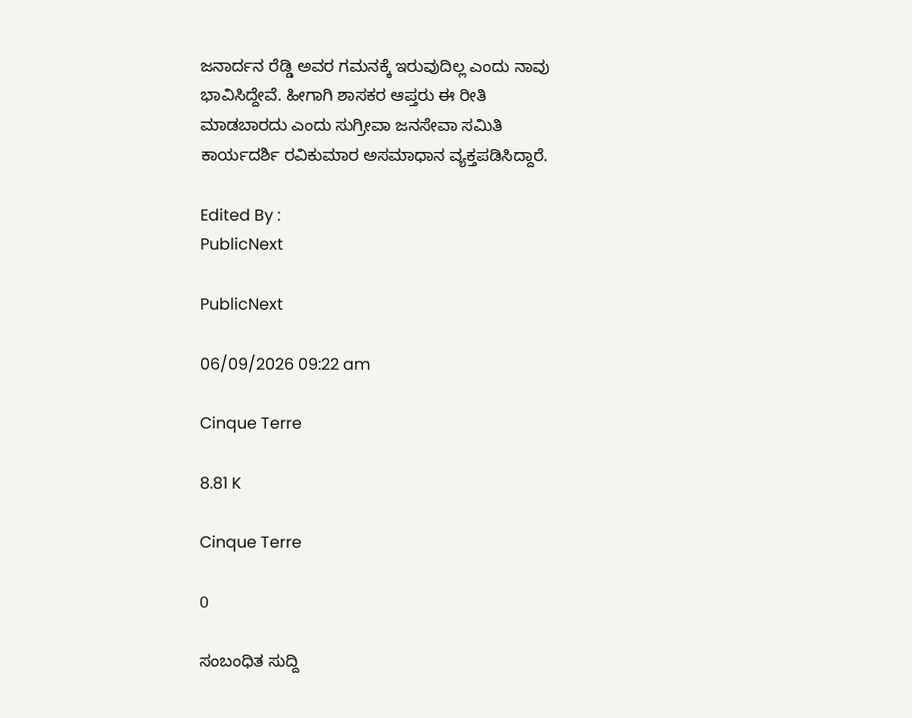ಜನಾರ್ದನ ರೆಡ್ಡಿ ಅವರ ಗಮನಕ್ಕೆ ಇರುವುದಿಲ್ಲ ಎಂದು ನಾವು ಭಾವಿಸಿದ್ದೇವೆ. ಹೀಗಾಗಿ ಶಾಸಕರ ಆಪ್ತರು ಈ ರೀತಿ ಮಾಡಬಾರದು ಎಂದು ಸುಗ್ರೀವಾ ಜನಸೇವಾ ಸಮಿತಿ ಕಾರ್ಯದರ್ಶಿ ರವಿಕುಮಾರ ಅಸಮಾಧಾನ ವ್ಯಕ್ತಪಡಿಸಿದ್ದಾರೆ.

Edited By :
PublicNext

PublicNext

06/09/2026 09:22 am

Cinque Terre

8.81 K

Cinque Terre

0

ಸಂಬಂಧಿತ ಸುದ್ದಿ